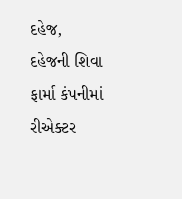દહેજ,
દહેજની શિવા ફાર્મા કંપનીમાં રીએક્ટર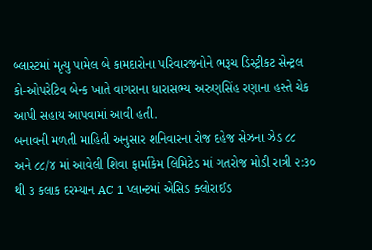બ્લાસ્ટમાં મૃત્યુ પામેલ બે કામદારોના પરિવારજનોને ભરૂચ ડિસ્ટ્રીકટ સેન્ટ્રલ કો-ઓપરેટિવ બેન્ક ખાતે વાગરાના ધારાસભ્ય અરુણસિંહ રણાના હસ્તે ચેક આપી સહાય આપવામાં આવી હતી.
બનાવની મળતી માહિતી અનુસાર શનિવારના રોજ દહેજ સેઝના ઝેડ ૮૮ અને ૮૮/૪ માં આવેલી શિવા ફાર્માકેમ લિમિટેડ માં ગતરોજ મોડી રાત્રી ૨:૩૦ થી ૩ કલાક દરમ્યાન AC 1 પ્લાન્ટમાં એસિડ ક્લોરાઈડ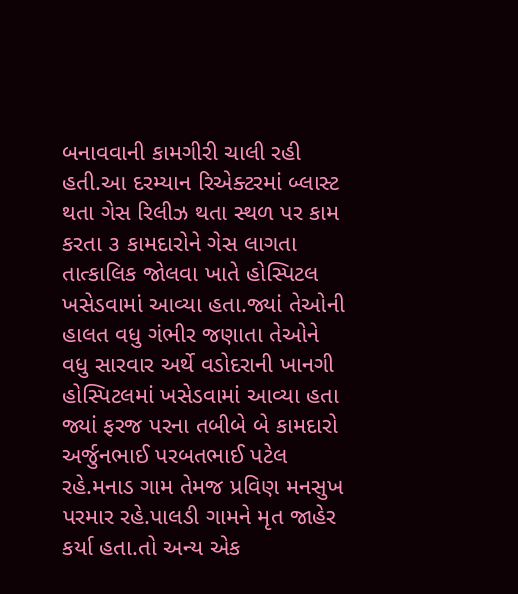બનાવવાની કામગીરી ચાલી રહી હતી.આ દરમ્યાન રિએક્ટરમાં બ્લાસ્ટ થતા ગેસ રિલીઝ થતા સ્થળ પર કામ કરતા ૩ કામદારોને ગેસ લાગતા તાત્કાલિક જોલવા ખાતે હોસ્પિટલ ખસેડવામાં આવ્યા હતા.જ્યાં તેઓની હાલત વધુ ગંભીર જણાતા તેઓને વધુ સારવાર અર્થે વડોદરાની ખાનગી હોસ્પિટલમાં ખસેડવામાં આવ્યા હતા જ્યાં ફરજ પરના તબીબે બે કામદારો અર્જુનભાઈ પરબતભાઈ પટેલ રહે.મનાડ ગામ તેમજ પ્રવિણ મનસુખ પરમાર રહે.પાલડી ગામને મૃત જાહેર કર્યા હતા.તો અન્ય એક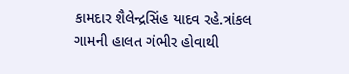કામદાર શૈલેન્દ્રસિંહ યાદવ રહે.ત્રાંકલ ગામની હાલત ગંભીર હોવાથી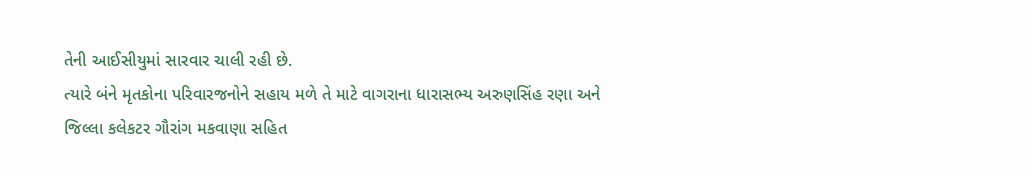તેની આઈસીયુમાં સારવાર ચાલી રહી છે.
ત્યારે બંને મૃતકોના પરિવારજનોને સહાય મળે તે માટે વાગરાના ધારાસભ્ય અરુણસિંહ રણા અને જિલ્લા કલેકટર ગૌરાંગ મકવાણા સહિત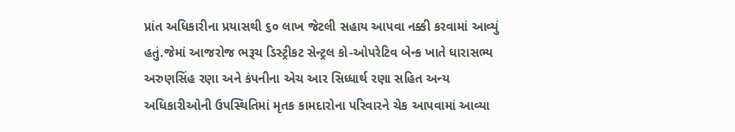પ્રાંત અધિકારીના પ્રયાસથી ૬૦ લાખ જેટલી સહાય આપવા નક્કી કરવામાં આવ્યું હતું.જેમાં આજરોજ ભરૂચ ડિસ્ટ્રીકટ સેન્ટ્રલ કો-ઓપરેટિવ બેન્ક ખાતે ધારાસભ્ય અરુણસિંહ રણા અને કંપનીના એચ આર સિધ્ધાર્થ રણા સહિત અન્ય અધિકારીઓની ઉપસ્થિતિમાં મૃતક કામદારોના પરિવારને ચેક આપવામાં આવ્યા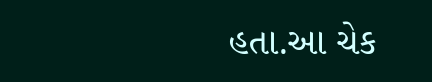હતા.આ ચેક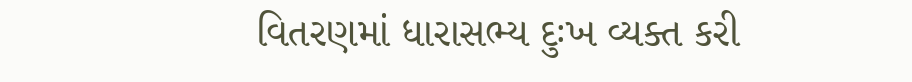વિતરણમાં ધારાસભ્ય દુઃખ વ્યક્ત કરી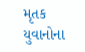મૃતક યુવાનોના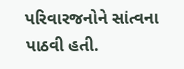પરિવારજનોને સાંત્વના પાઠવી હતી.